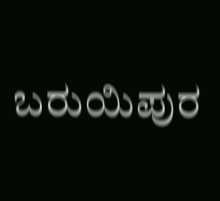ಬರುಯಿಪುರ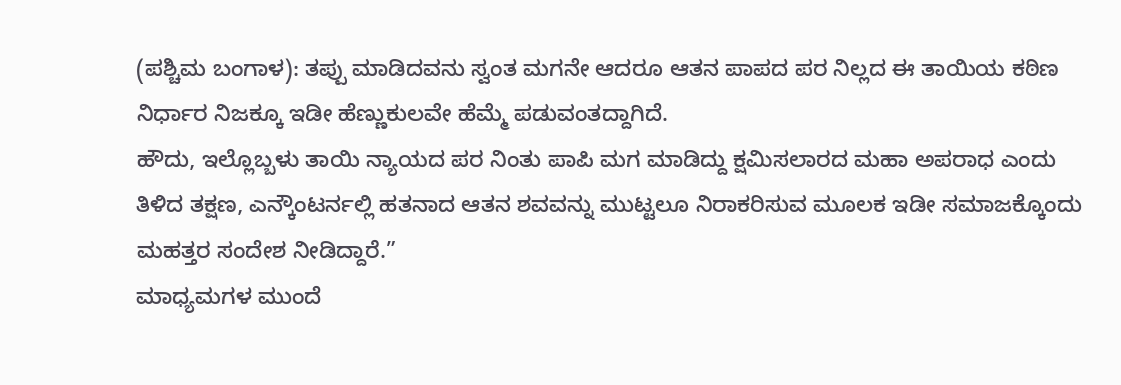(ಪಶ್ಚಿಮ ಬಂಗಾಳ): ತಪ್ಪು ಮಾಡಿದವನು ಸ್ವಂತ ಮಗನೇ ಆದರೂ ಆತನ ಪಾಪದ ಪರ ನಿಲ್ಲದ ಈ ತಾಯಿಯ ಕಠಿಣ ನಿರ್ಧಾರ ನಿಜಕ್ಕೂ ಇಡೀ ಹೆಣ್ಣುಕುಲವೇ ಹೆಮ್ಮೆ ಪಡುವಂತದ್ದಾಗಿದೆ.
ಹೌದು, ಇಲ್ಲೊಬ್ಬಳು ತಾಯಿ ನ್ಯಾಯದ ಪರ ನಿಂತು ಪಾಪಿ ಮಗ ಮಾಡಿದ್ದು ಕ್ಷಮಿಸಲಾರದ ಮಹಾ ಅಪರಾಧ ಎಂದು ತಿಳಿದ ತಕ್ಷಣ, ಎನ್ಕೌಂಟರ್ನಲ್ಲಿ ಹತನಾದ ಆತನ ಶವವನ್ನು ಮುಟ್ಟಲೂ ನಿರಾಕರಿಸುವ ಮೂಲಕ ಇಡೀ ಸಮಾಜಕ್ಕೊಂದು ಮಹತ್ತರ ಸಂದೇಶ ನೀಡಿದ್ದಾರೆ.”
ಮಾಧ್ಯಮಗಳ ಮುಂದೆ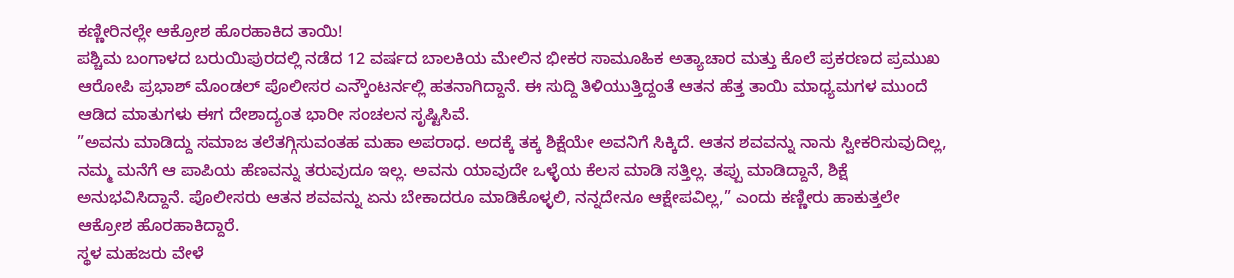ಕಣ್ಣೀರಿನಲ್ಲೇ ಆಕ್ರೋಶ ಹೊರಹಾಕಿದ ತಾಯಿ!
ಪಶ್ಚಿಮ ಬಂಗಾಳದ ಬರುಯಿಪುರದಲ್ಲಿ ನಡೆದ 12 ವರ್ಷದ ಬಾಲಕಿಯ ಮೇಲಿನ ಭೀಕರ ಸಾಮೂಹಿಕ ಅತ್ಯಾಚಾರ ಮತ್ತು ಕೊಲೆ ಪ್ರಕರಣದ ಪ್ರಮುಖ ಆರೋಪಿ ಪ್ರಭಾಶ್ ಮೊಂಡಲ್ ಪೊಲೀಸರ ಎನ್ಕೌಂಟರ್ನಲ್ಲಿ ಹತನಾಗಿದ್ದಾನೆ. ಈ ಸುದ್ದಿ ತಿಳಿಯುತ್ತಿದ್ದಂತೆ ಆತನ ಹೆತ್ತ ತಾಯಿ ಮಾಧ್ಯಮಗಳ ಮುಂದೆ ಆಡಿದ ಮಾತುಗಳು ಈಗ ದೇಶಾದ್ಯಂತ ಭಾರೀ ಸಂಚಲನ ಸೃಷ್ಟಿಸಿವೆ.
”ಅವನು ಮಾಡಿದ್ದು ಸಮಾಜ ತಲೆತಗ್ಗಿಸುವಂತಹ ಮಹಾ ಅಪರಾಧ. ಅದಕ್ಕೆ ತಕ್ಕ ಶಿಕ್ಷೆಯೇ ಅವನಿಗೆ ಸಿಕ್ಕಿದೆ. ಆತನ ಶವವನ್ನು ನಾನು ಸ್ವೀಕರಿಸುವುದಿಲ್ಲ, ನಮ್ಮ ಮನೆಗೆ ಆ ಪಾಪಿಯ ಹೆಣವನ್ನು ತರುವುದೂ ಇಲ್ಲ. ಅವನು ಯಾವುದೇ ಒಳ್ಳೆಯ ಕೆಲಸ ಮಾಡಿ ಸತ್ತಿಲ್ಲ. ತಪ್ಪು ಮಾಡಿದ್ದಾನೆ, ಶಿಕ್ಷೆ ಅನುಭವಿಸಿದ್ದಾನೆ. ಪೊಲೀಸರು ಆತನ ಶವವನ್ನು ಏನು ಬೇಕಾದರೂ ಮಾಡಿಕೊಳ್ಳಲಿ, ನನ್ನದೇನೂ ಆಕ್ಷೇಪವಿಲ್ಲ,” ಎಂದು ಕಣ್ಣೀರು ಹಾಕುತ್ತಲೇ ಆಕ್ರೋಶ ಹೊರಹಾಕಿದ್ದಾರೆ.
ಸ್ಥಳ ಮಹಜರು ವೇಳೆ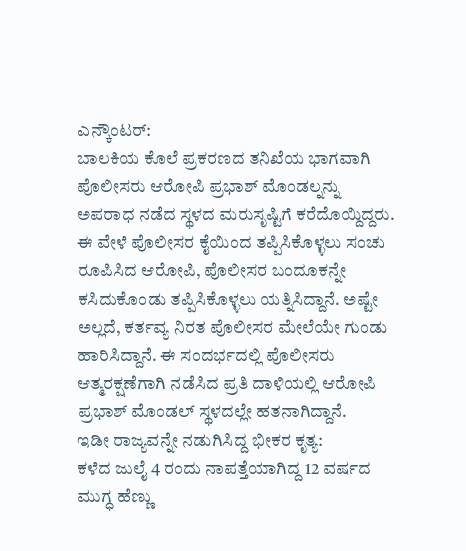ಎನ್ಕೌಂಟರ್:
ಬಾಲಕಿಯ ಕೊಲೆ ಪ್ರಕರಣದ ತನಿಖೆಯ ಭಾಗವಾಗಿ ಪೊಲೀಸರು ಆರೋಪಿ ಪ್ರಭಾಶ್ ಮೊಂಡಲ್ನನ್ನು ಅಪರಾಧ ನಡೆದ ಸ್ಥಳದ ಮರುಸೃಷ್ಟಿಗೆ ಕರೆದೊಯ್ದಿದ್ದರು. ಈ ವೇಳೆ ಪೊಲೀಸರ ಕೈಯಿಂದ ತಪ್ಪಿಸಿಕೊಳ್ಳಲು ಸಂಚು ರೂಪಿಸಿದ ಆರೋಪಿ, ಪೊಲೀಸರ ಬಂದೂಕನ್ನೇ ಕಸಿದುಕೊಂಡು ತಪ್ಪಿಸಿಕೊಳ್ಳಲು ಯತ್ನಿಸಿದ್ದಾನೆ. ಅಷ್ಟೇ ಅಲ್ಲದೆ, ಕರ್ತವ್ಯ ನಿರತ ಪೊಲೀಸರ ಮೇಲೆಯೇ ಗುಂಡು ಹಾರಿಸಿದ್ದಾನೆ. ಈ ಸಂದರ್ಭದಲ್ಲಿ ಪೊಲೀಸರು ಆತ್ಮರಕ್ಷಣೆಗಾಗಿ ನಡೆಸಿದ ಪ್ರತಿ ದಾಳಿಯಲ್ಲಿ ಆರೋಪಿ ಪ್ರಭಾಶ್ ಮೊಂಡಲ್ ಸ್ಥಳದಲ್ಲೇ ಹತನಾಗಿದ್ದಾನೆ.
ಇಡೀ ರಾಜ್ಯವನ್ನೇ ನಡುಗಿಸಿದ್ದ ಭೀಕರ ಕೃತ್ಯ:
ಕಳೆದ ಜುಲೈ 4 ರಂದು ನಾಪತ್ತೆಯಾಗಿದ್ದ 12 ವರ್ಷದ ಮುಗ್ಧ ಹೆಣ್ಣು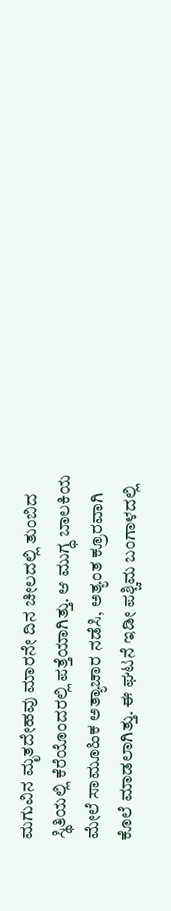ಮಗುವಿನ ಮೃತದೇಹವು ಮಾರನೇ ದಿನ ಚೀಲದಲ್ಲಿ ತುಂಬಿದ ಸ್ಥಿತಿಯಲ್ಲಿ ಕೆರೆಯೊಂದರಲ್ಲಿ ಪತ್ತೆಯಾಗಿತ್ತು. ಆ ಮುಗ್ಧ ಬಾಲಕಿಯ ಮೇಲೆ ಸಾಮೂಹಿಕ ಅತ್ಯಾಚಾರ ನಡೆಸಿ, ಅತ್ಯಂತ ಕ್ರೂರವಾಗಿ ಕೊಲೆ ಮಾಡಲಾಗಿತ್ತು. ಈ ಘಟನೆ ಇಡೀ ಪಶ್ಚಿಮ ಬಂಗಾಳದಲ್ಲಿ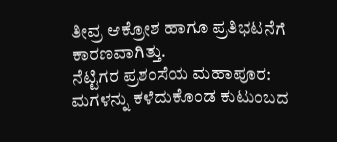ತೀವ್ರ ಆಕ್ರೋಶ ಹಾಗೂ ಪ್ರತಿಭಟನೆಗೆ ಕಾರಣವಾಗಿತ್ತು.
ನೆಟ್ಟಿಗರ ಪ್ರಶಂಸೆಯ ಮಹಾಪೂರ:
ಮಗಳನ್ನು ಕಳೆದುಕೊಂಡ ಕುಟುಂಬದ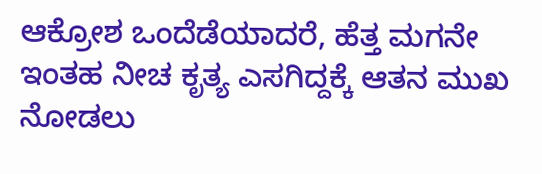ಆಕ್ರೋಶ ಒಂದೆಡೆಯಾದರೆ, ಹೆತ್ತ ಮಗನೇ ಇಂತಹ ನೀಚ ಕೃತ್ಯ ಎಸಗಿದ್ದಕ್ಕೆ ಆತನ ಮುಖ ನೋಡಲು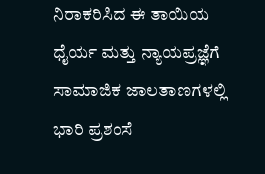ನಿರಾಕರಿಸಿದ ಈ ತಾಯಿಯ ಧೈರ್ಯ ಮತ್ತು ನ್ಯಾಯಪ್ರಜ್ಞೆಗೆ ಸಾಮಾಜಿಕ ಜಾಲತಾಣಗಳಲ್ಲಿ ಭಾರಿ ಪ್ರಶಂಸೆ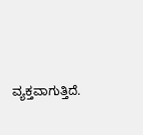ವ್ಯಕ್ತವಾಗುತ್ತಿದೆ.